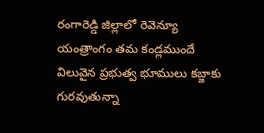రంగారెడ్డి జిల్లాలో రెవెన్యూ యంత్రాంగం తమ కండ్లముందే విలువైన ప్రభుత్వ భూములు కబ్జాకు గురవుతున్నా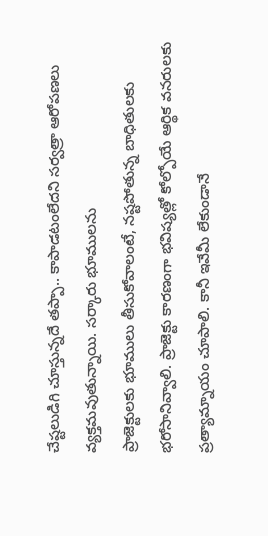చేష్టలుడిగి చూస్తున్నదే తప్పా.. కాపాడటంలేదని సర్వత్రా ఆరోపణలు వ్యక్తమవుతున్నాయి. సర్కారు భూములను
ప్రాజెక్టులకు భూములు తీసుకోవాలంటే, నష్టపోతున్న బాధితులకు భరోసానివ్వాలి. ప్రాజెక్టు కారణంగా భవిష్యత్లో కోల్పోయే ఆర్థిక వనరులకు ప్రత్యామ్నాయం చూపాలి. కానీ ఇవేమీ లేకుండానే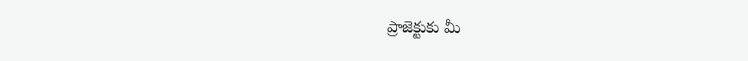ప్రాజెక్టుకు మీ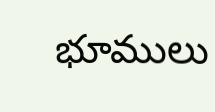భూములు